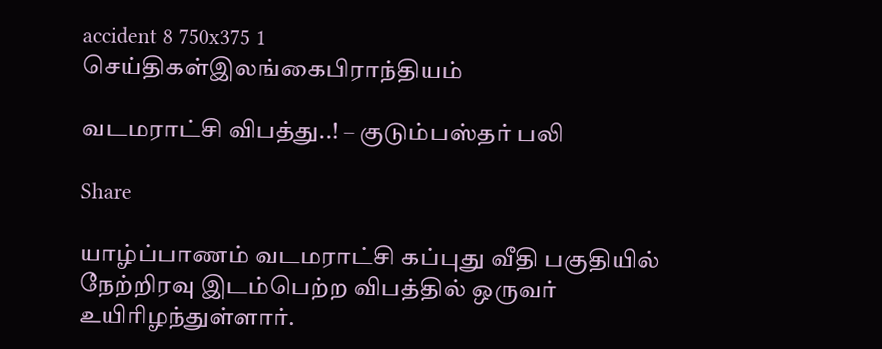accident 8 750x375 1
செய்திகள்இலங்கைபிராந்தியம்

வடமராட்சி விபத்து..! – குடும்பஸ்தர் பலி

Share

யாழ்ப்பாணம் வடமராட்சி கப்புது வீதி பகுதியில் நேற்றிரவு இடம்பெற்ற விபத்தில் ஒருவர் உயிரிழந்துள்ளார்.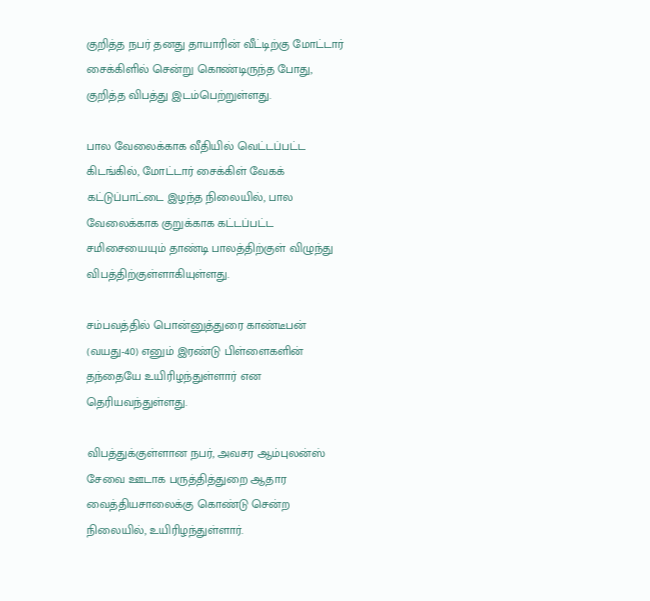குறித்த நபர் தனது தாயாரின் வீட்டிற்கு மோட்டார் சைக்கிளில் சென்று கொண்டிருந்த போது, குறித்த விபத்து இடம்பெற்றுள்ளது.

பால வேலைக்காக வீதியில் வெட்டப்பட்ட கிடங்கில், மோட்டார் சைக்கிள் வேகக் கட்டுப்பாட்டை இழந்த நிலையில், பால வேலைக்காக குறுக்காக கட்டப்பட்ட சமிசையையும் தாண்டி பாலத்திற்குள் விழுந்து விபத்திற்குள்ளாகியுள்ளது.

சம்பவத்தில் பொன்னுத்துரை காண்டீபன் (வயது-40) எனும் இரண்டு பிள்ளைகளின் தந்தையே உயிரிழந்துள்ளார் என தெரியவந்துள்ளது.

விபத்துக்குள்ளான நபர், அவசர ஆம்புலன்ஸ் சேவை ஊடாக பருத்தித்துறை ஆதார வைத்தியசாலைக்கு கொண்டு சென்ற நிலையில், உயிரிழந்துள்ளார்.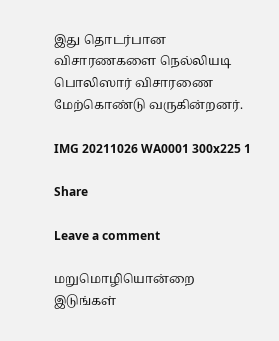இது தொடர்பான விசாரணகளை நெல்லியடி பொலிஸார் விசாரணை மேற்கொண்டு வருகின்றனர்.

IMG 20211026 WA0001 300x225 1

Share

Leave a comment

மறுமொழியொன்றை இடுங்கள்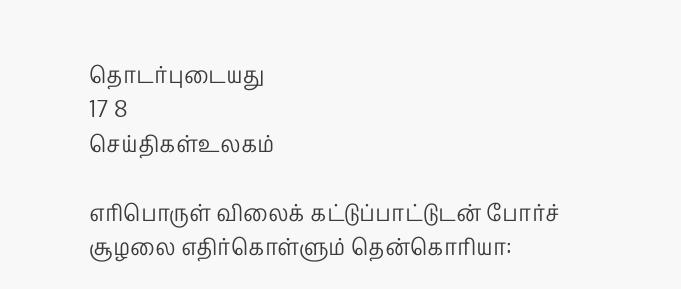தொடர்புடையது
17 8
செய்திகள்உலகம்

எரிபொருள் விலைக் கட்டுப்பாட்டுடன் போர்ச் சூழலை எதிர்கொள்ளும் தென்கொரியா: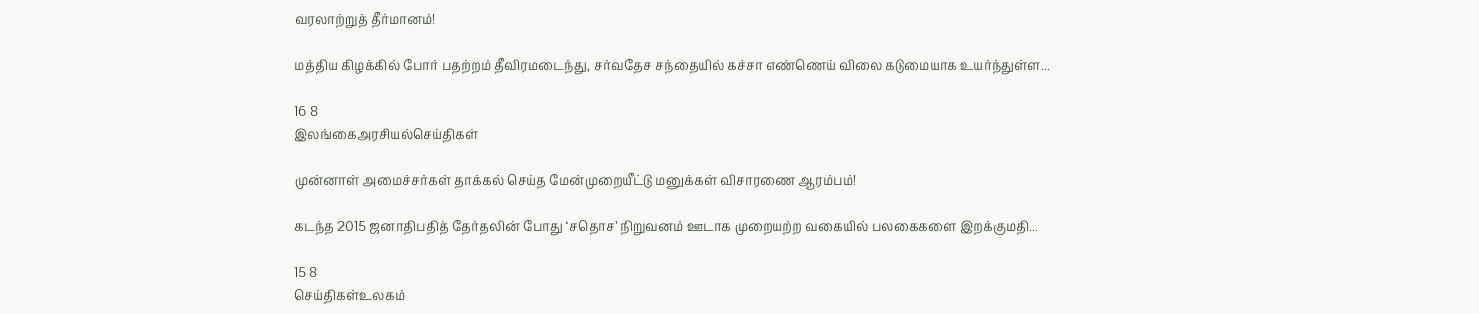வரலாற்றுத் தீர்மானம்!

மத்திய கிழக்கில் போர் பதற்றம் தீவிரமடைந்து, சர்வதேச சந்தையில் கச்சா எண்ணெய் விலை கடுமையாக உயர்ந்துள்ள...

16 8
இலங்கைஅரசியல்செய்திகள்

முன்னாள் அமைச்சர்கள் தாக்கல் செய்த மேன்முறையீட்டு மனுக்கள் விசாரணை ஆரம்பம்!

கடந்த 2015 ஜனாதிபதித் தேர்தலின் போது ‘சதொச’ நிறுவனம் ஊடாக முறையற்ற வகையில் பலகைகளை இறக்குமதி...

15 8
செய்திகள்உலகம்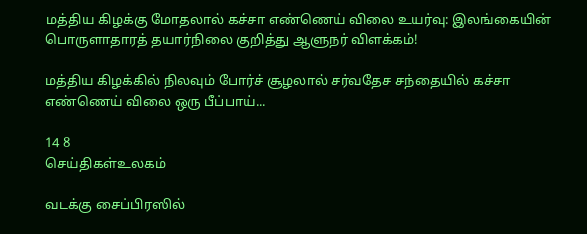மத்திய கிழக்கு மோதலால் கச்சா எண்ணெய் விலை உயர்வு: இலங்கையின் பொருளாதாரத் தயார்நிலை குறித்து ஆளுநர் விளக்கம்!

மத்திய கிழக்கில் நிலவும் போர்ச் சூழலால் சர்வதேச சந்தையில் கச்சா எண்ணெய் விலை ஒரு பீப்பாய்...

14 8
செய்திகள்உலகம்

வடக்கு சைப்பிரஸில்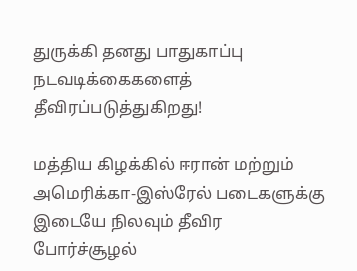துருக்கி தனது பாதுகாப்பு நடவடிக்கைகளைத் தீவிரப்படுத்துகிறது!

மத்திய கிழக்கில் ஈரான் மற்றும் அமெரிக்கா-இஸ்ரேல் படைகளுக்கு இடையே நிலவும் தீவிர போர்ச்சூழல்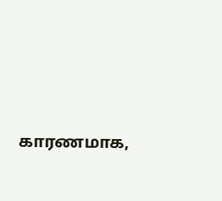காரணமாக,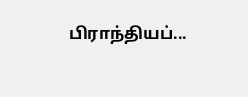பிராந்தியப்...